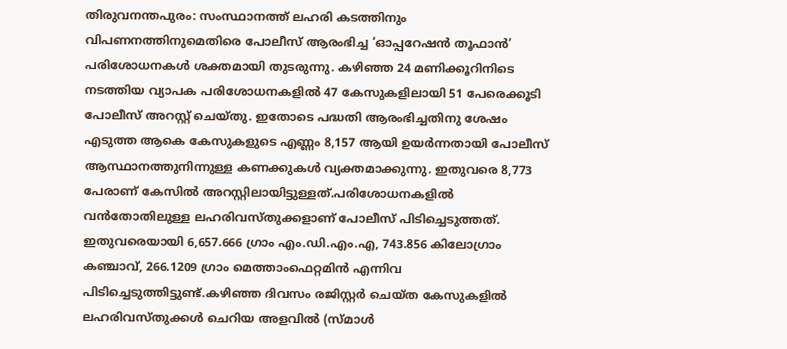തിരുവനന്തപുരം: സംസ്ഥാനത്ത് ലഹരി കടത്തിനും വിപണനത്തിനുമെതിരെ പോലീസ് ആരംഭിച്ച ‘ഓപ്പറേഷൻ തൂഫാൻ’ പരിശോധനകൾ ശക്തമായി തുടരുന്നു. കഴിഞ്ഞ 24 മണിക്കൂറിനിടെ നടത്തിയ വ്യാപക പരിശോധനകളിൽ 47 കേസുകളിലായി 51 പേരെക്കൂടി പോലീസ് അറസ്റ്റ് ചെയ്തു. ഇതോടെ പദ്ധതി ആരംഭിച്ചതിനു ശേഷം എടുത്ത ആകെ കേസുകളുടെ എണ്ണം 8,157 ആയി ഉയർന്നതായി പോലീസ് ആസ്ഥാനത്തുനിന്നുള്ള കണക്കുകൾ വ്യക്തമാക്കുന്നു. ഇതുവരെ 8,773 പേരാണ് കേസിൽ അറസ്റ്റിലായിട്ടുള്ളത്.പരിശോധനകളിൽ വൻതോതിലുള്ള ലഹരിവസ്തുക്കളാണ് പോലീസ് പിടിച്ചെടുത്തത്.
ഇതുവരെയായി 6,657.666 ഗ്രാം എം.ഡി.എം.എ, 743.856 കിലോഗ്രാം കഞ്ചാവ്, 266.1209 ഗ്രാം മെത്താംഫെറ്റമിൻ എന്നിവ പിടിച്ചെടുത്തിട്ടുണ്ട്.കഴിഞ്ഞ ദിവസം രജിസ്റ്റർ ചെയ്ത കേസുകളിൽ ലഹരിവസ്തുക്കൾ ചെറിയ അളവിൽ (സ്മാൾ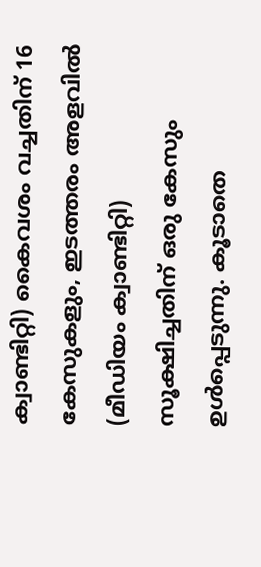ക്വാണ്ടിറ്റി) കൈവശം വച്ചതിന് 16 കേസുകളും, ഇടത്തരം അളവിൽ (മീഡിയം ക്വാണ്ടിറ്റി) സൂക്ഷിച്ചതിന് ഒരു കേസും ഉൾപ്പെടുന്നു. കൂടാതെ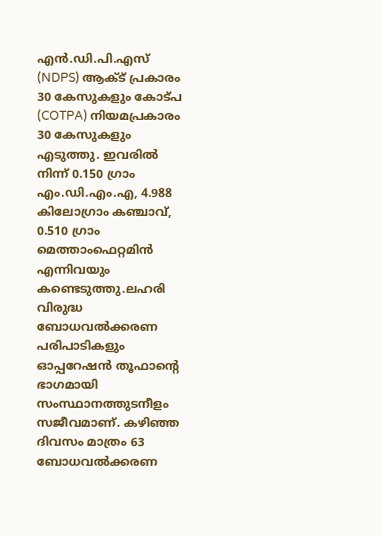എൻ.ഡി.പി.എസ് (NDPS) ആക്ട് പ്രകാരം 30 കേസുകളും കോട്പ (COTPA) നിയമപ്രകാരം 30 കേസുകളും എടുത്തു. ഇവരിൽ നിന്ന് 0.150 ഗ്രാം എം.ഡി.എം.എ, 4.988 കിലോഗ്രാം കഞ്ചാവ്, 0.510 ഗ്രാം മെത്താംഫെറ്റമിൻ എന്നിവയും കണ്ടെടുത്തു.ലഹരി വിരുദ്ധ ബോധവൽക്കരണ പരിപാടികളും ഓപ്പറേഷൻ തൂഫാന്റെ ഭാഗമായി സംസ്ഥാനത്തുടനീളം സജീവമാണ്. കഴിഞ്ഞ ദിവസം മാത്രം 63 ബോധവൽക്കരണ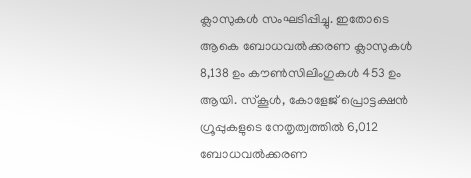ക്ലാസുകൾ സംഘടിപ്പിച്ചു. ഇതോടെ ആകെ ബോധവൽക്കരണ ക്ലാസുകൾ 8,138 ഉം കൗൺസിലിംഗുകൾ 453 ഉം ആയി. സ്കൂൾ, കോളേജ് പ്രൊട്ടക്ഷൻ ഗ്രൂപ്പുകളുടെ നേതൃത്വത്തിൽ 6,012 ബോധവൽക്കരണ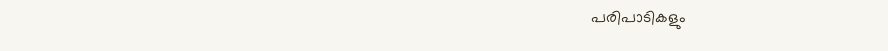പരിപാടികളും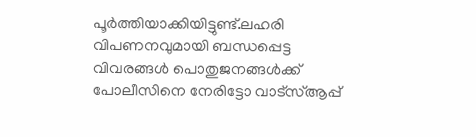പൂർത്തിയാക്കിയിട്ടുണ്ട്.ലഹരി വിപണനവുമായി ബന്ധപ്പെട്ട വിവരങ്ങൾ പൊതുജനങ്ങൾക്ക് പോലീസിനെ നേരിട്ടോ വാട്സ്ആപ്പ്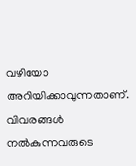വഴിയോ അറിയിക്കാവുന്നതാണ്. വിവരങ്ങൾ നൽകുന്നവരുടെ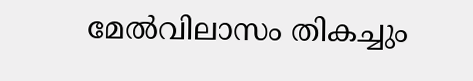മേൽവിലാസം തികച്ചും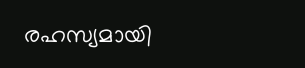രഹസ്യമായി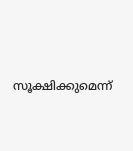സൂക്ഷിക്കുമെന്ന്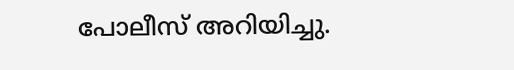പോലീസ് അറിയിച്ചു.